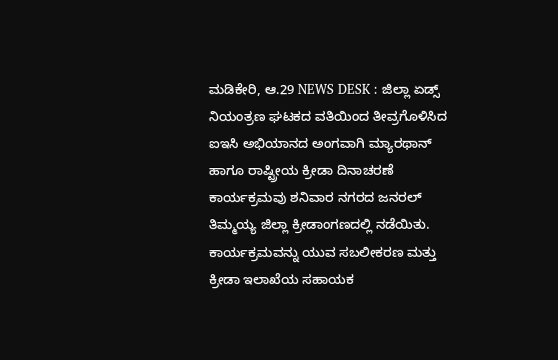ಮಡಿಕೇರಿ, ಆ.29 NEWS DESK : ಜಿಲ್ಲಾ ಏಡ್ಸ್ ನಿಯಂತ್ರಣ ಘಟಕದ ವತಿಯಿಂದ ತೀವ್ರಗೊಳಿಸಿದ ಐಇಸಿ ಅಭಿಯಾನದ ಅಂಗವಾಗಿ ಮ್ಯಾರಥಾನ್ ಹಾಗೂ ರಾಷ್ಟ್ರೀಯ ಕ್ರೀಡಾ ದಿನಾಚರಣೆ ಕಾರ್ಯಕ್ರಮವು ಶನಿವಾರ ನಗರದ ಜನರಲ್ ತಿಮ್ಮಯ್ಯ ಜಿಲ್ಲಾ ಕ್ರೀಡಾಂಗಣದಲ್ಲಿ ನಡೆಯಿತು. ಕಾರ್ಯಕ್ರಮವನ್ನು ಯುವ ಸಬಲೀಕರಣ ಮತ್ತು ಕ್ರೀಡಾ ಇಲಾಖೆಯ ಸಹಾಯಕ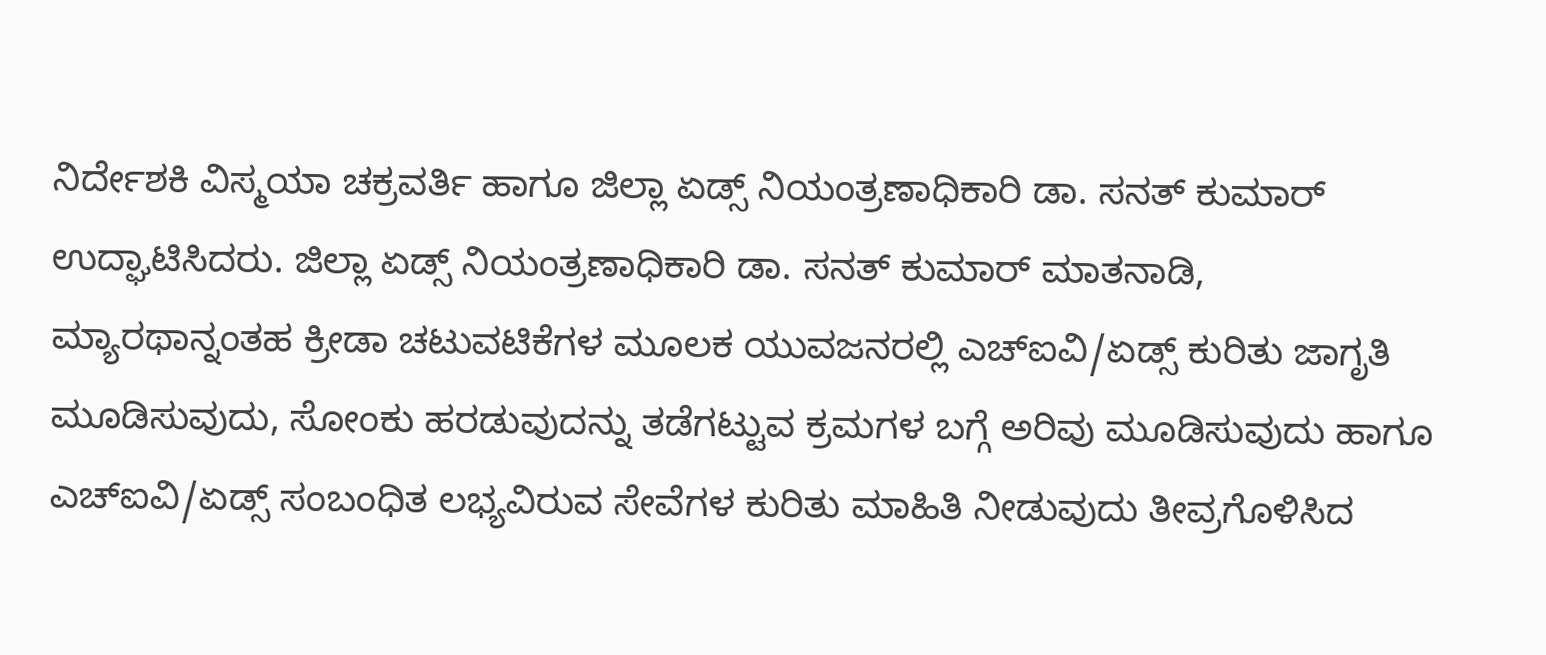ನಿರ್ದೇಶಕಿ ವಿಸ್ಮಯಾ ಚಕ್ರವರ್ತಿ ಹಾಗೂ ಜಿಲ್ಲಾ ಏಡ್ಸ್ ನಿಯಂತ್ರಣಾಧಿಕಾರಿ ಡಾ. ಸನತ್ ಕುಮಾರ್ ಉದ್ಘಾಟಿಸಿದರು. ಜಿಲ್ಲಾ ಏಡ್ಸ್ ನಿಯಂತ್ರಣಾಧಿಕಾರಿ ಡಾ. ಸನತ್ ಕುಮಾರ್ ಮಾತನಾಡಿ, ಮ್ಯಾರಥಾನ್ನಂತಹ ಕ್ರೀಡಾ ಚಟುವಟಿಕೆಗಳ ಮೂಲಕ ಯುವಜನರಲ್ಲಿ ಎಚ್ಐವಿ/ಏಡ್ಸ್ ಕುರಿತು ಜಾಗೃತಿ ಮೂಡಿಸುವುದು, ಸೋಂಕು ಹರಡುವುದನ್ನು ತಡೆಗಟ್ಟುವ ಕ್ರಮಗಳ ಬಗ್ಗೆ ಅರಿವು ಮೂಡಿಸುವುದು ಹಾಗೂ ಎಚ್ಐವಿ/ಏಡ್ಸ್ ಸಂಬಂಧಿತ ಲಭ್ಯವಿರುವ ಸೇವೆಗಳ ಕುರಿತು ಮಾಹಿತಿ ನೀಡುವುದು ತೀವ್ರಗೊಳಿಸಿದ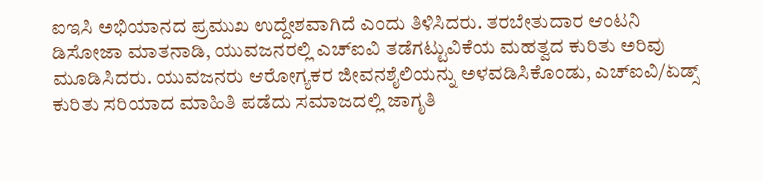ಐಇಸಿ ಅಭಿಯಾನದ ಪ್ರಮುಖ ಉದ್ದೇಶವಾಗಿದೆ ಎಂದು ತಿಳಿಸಿದರು. ತರಬೇತುದಾರ ಆಂಟನಿ ಡಿಸೋಜಾ ಮಾತನಾಡಿ, ಯುವಜನರಲ್ಲಿ ಎಚ್ಐವಿ ತಡೆಗಟ್ಟುವಿಕೆಯ ಮಹತ್ವದ ಕುರಿತು ಅರಿವು ಮೂಡಿಸಿದರು. ಯುವಜನರು ಆರೋಗ್ಯಕರ ಜೀವನಶೈಲಿಯನ್ನು ಅಳವಡಿಸಿಕೊಂಡು, ಎಚ್ಐವಿ/ಏಡ್ಸ್ ಕುರಿತು ಸರಿಯಾದ ಮಾಹಿತಿ ಪಡೆದು ಸಮಾಜದಲ್ಲಿ ಜಾಗೃತಿ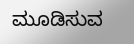ಮೂಡಿಸುವ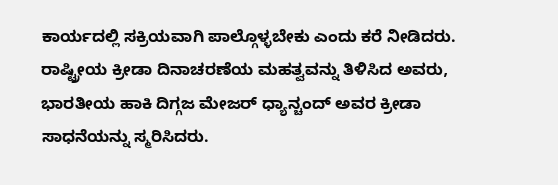ಕಾರ್ಯದಲ್ಲಿ ಸಕ್ರಿಯವಾಗಿ ಪಾಲ್ಗೊಳ್ಳಬೇಕು ಎಂದು ಕರೆ ನೀಡಿದರು. ರಾಷ್ಟ್ರೀಯ ಕ್ರೀಡಾ ದಿನಾಚರಣೆಯ ಮಹತ್ವವನ್ನು ತಿಳಿಸಿದ ಅವರು, ಭಾರತೀಯ ಹಾಕಿ ದಿಗ್ಗಜ ಮೇಜರ್ ಧ್ಯಾನ್ಚಂದ್ ಅವರ ಕ್ರೀಡಾ ಸಾಧನೆಯನ್ನು ಸ್ಮರಿಸಿದರು.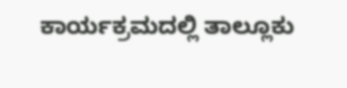ಕಾರ್ಯಕ್ರಮದಲ್ಲಿ ತಾಲ್ಲೂಕು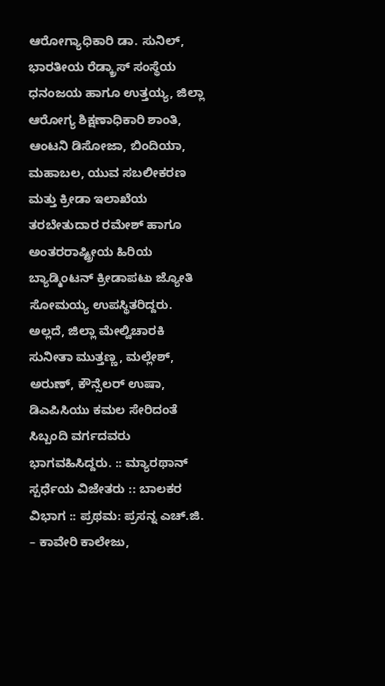ಆರೋಗ್ಯಾಧಿಕಾರಿ ಡಾ. ಸುನಿಲ್, ಭಾರತೀಯ ರೆಡ್ಕ್ರಾಸ್ ಸಂಸ್ಥೆಯ ಧನಂಜಯ ಹಾಗೂ ಉತ್ತಯ್ಯ, ಜಿಲ್ಲಾ ಆರೋಗ್ಯ ಶಿಕ್ಷಣಾಧಿಕಾರಿ ಶಾಂತಿ, ಆಂಟನಿ ಡಿಸೋಜಾ, ಬಿಂದಿಯಾ, ಮಹಾಬಲ, ಯುವ ಸಬಲೀಕರಣ ಮತ್ತು ಕ್ರೀಡಾ ಇಲಾಖೆಯ ತರಬೇತುದಾರ ರಮೇಶ್ ಹಾಗೂ ಅಂತರರಾಷ್ಟ್ರೀಯ ಹಿರಿಯ ಬ್ಯಾಡ್ಮಿಂಟನ್ ಕ್ರೀಡಾಪಟು ಜ್ಯೋತಿ ಸೋಮಯ್ಯ ಉಪಸ್ಥಿತರಿದ್ದರು. ಅಲ್ಲದೆ, ಜಿಲ್ಲಾ ಮೇಲ್ವಿಚಾರಕಿ ಸುನೀತಾ ಮುತ್ತಣ್ಣ, ಮಲ್ಲೇಶ್, ಅರುಣ್, ಕೌನ್ಸೆಲರ್ ಉಷಾ, ಡಿಎಪಿಸಿಯು ಕಮಲ ಸೇರಿದಂತೆ ಸಿಬ್ಬಂದಿ ವರ್ಗದವರು ಭಾಗವಹಿಸಿದ್ದರು. :: ಮ್ಯಾರಥಾನ್ ಸ್ಪರ್ಧೆಯ ವಿಜೇತರು :: ಬಾಲಕರ ವಿಭಾಗ :: ಪ್ರಥಮ: ಪ್ರಸನ್ನ ಎಚ್.ಜಿ. – ಕಾವೇರಿ ಕಾಲೇಜು,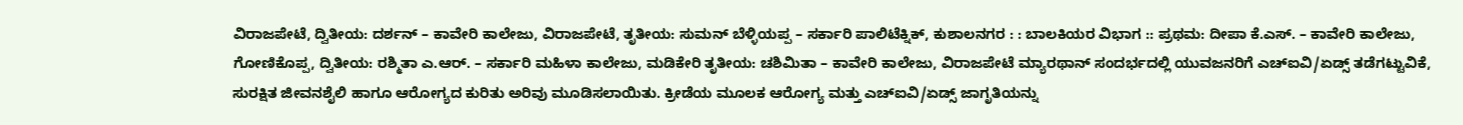ವಿರಾಜಪೇಟೆ, ದ್ವಿತೀಯ: ದರ್ಶನ್ – ಕಾವೇರಿ ಕಾಲೇಜು, ವಿರಾಜಪೇಟೆ, ತೃತೀಯ: ಸುಮನ್ ಬೆಳ್ಳಿಯಪ್ಪ – ಸರ್ಕಾರಿ ಪಾಲಿಟೆಕ್ನಿಕ್, ಕುಶಾಲನಗರ : : ಬಾಲಕಿಯರ ವಿಭಾಗ :: ಪ್ರಥಮ: ದೀಪಾ ಕೆ.ಎಸ್. – ಕಾವೇರಿ ಕಾಲೇಜು, ಗೋಣಿಕೊಪ್ಪ, ದ್ವಿತೀಯ: ರಶ್ಮಿತಾ ಎ.ಆರ್. – ಸರ್ಕಾರಿ ಮಹಿಳಾ ಕಾಲೇಜು, ಮಡಿಕೇರಿ ತೃತೀಯ: ಚಶಿಮಿತಾ – ಕಾವೇರಿ ಕಾಲೇಜು, ವಿರಾಜಪೇಟೆ ಮ್ಯಾರಥಾನ್ ಸಂದರ್ಭದಲ್ಲಿ ಯುವಜನರಿಗೆ ಎಚ್ಐವಿ/ಏಡ್ಸ್ ತಡೆಗಟ್ಟುವಿಕೆ, ಸುರಕ್ಷಿತ ಜೀವನಶೈಲಿ ಹಾಗೂ ಆರೋಗ್ಯದ ಕುರಿತು ಅರಿವು ಮೂಡಿಸಲಾಯಿತು. ಕ್ರೀಡೆಯ ಮೂಲಕ ಆರೋಗ್ಯ ಮತ್ತು ಎಚ್ಐವಿ/ಏಡ್ಸ್ ಜಾಗೃತಿಯನ್ನು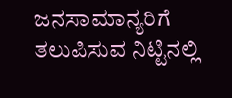ಜನಸಾಮಾನ್ಯರಿಗೆ ತಲುಪಿಸುವ ನಿಟ್ಟಿನಲ್ಲಿ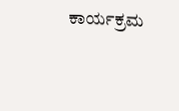ಕಾರ್ಯಕ್ರಮ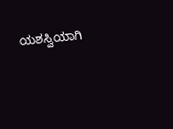ಯಶಸ್ವಿಯಾಗಿ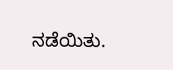ನಡೆಯಿತು.